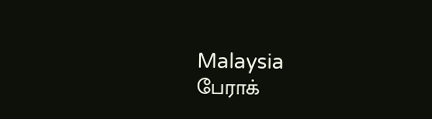Malaysia
பேராக்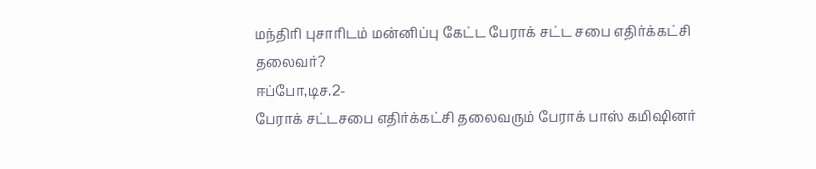மந்திரி புசாரிடம் மன்னிப்பு கேட்ட பேராக் சட்ட சபை எதிர்க்கட்சி தலைவர்?
ஈப்போ,டிச.2-
பேராக் சட்டசபை எதிர்க்கட்சி தலைவரும் பேராக் பாஸ் கமிஷினர்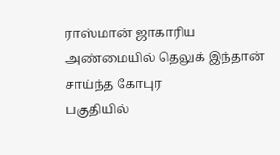ராஸ்மான் ஜாகாரிய அண்மையில் தெலுக் இந்தான் சாய்ந்த கோபுர
பகுதியில்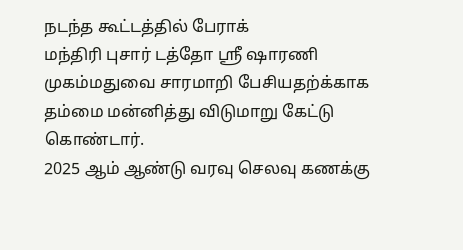நடந்த கூட்டத்தில் பேராக்
மந்திரி புசார் டத்தோ ஸ்ரீ ஷாரணி
முகம்மதுவை சாரமாறி பேசியதற்க்காக
தம்மை மன்னித்து விடுமாறு கேட்டு
கொண்டார்.
2025 ஆம் ஆண்டு வரவு செலவு கணக்கு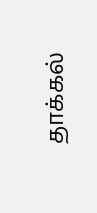தாக்கல்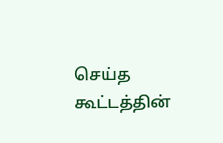செய்த கூட்டத்தின்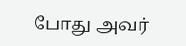போது அவர்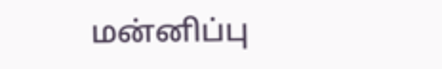மன்னிப்பு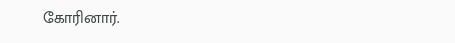கோரினார்.